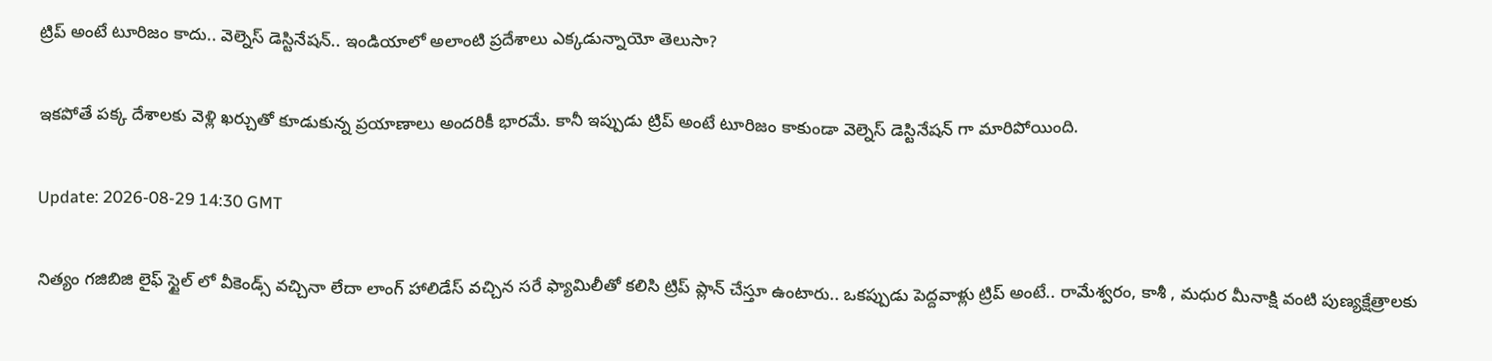ట్రిప్ అంటే టూరిజం కాదు.. వెల్నెస్ డెస్టినేషన్.. ఇండియాలో అలాంటి ప్రదేశాలు ఎక్కడున్నాయో తెలుసా?

ఇకపోతే పక్క దేశాలకు వెళ్లి ఖర్చుతో కూడుకున్న ప్రయాణాలు అందరికీ భారమే. కానీ ఇప్పుడు ట్రిప్ అంటే టూరిజం కాకుండా వెల్నెస్ డెస్టినేషన్ గా మారిపోయింది.

Update: 2026-08-29 14:30 GMT

నిత్యం గజిబిజి లైఫ్ స్టైల్ లో వీకెండ్స్ వచ్చినా లేదా లాంగ్ హాలిడేస్ వచ్చిన సరే ఫ్యామిలీతో కలిసి ట్రిప్ ప్లాన్ చేస్తూ ఉంటారు.. ఒకప్పుడు పెద్దవాళ్లు ట్రిప్ అంటే.. రామేశ్వరం, కాశీ , మధుర మీనాక్షి వంటి పుణ్యక్షేత్రాలకు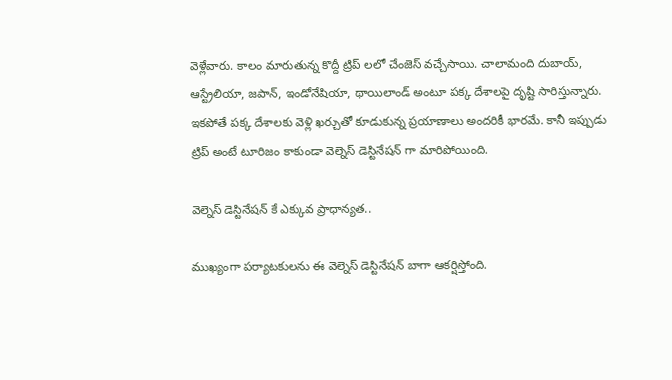వెళ్లేవారు. కాలం మారుతున్న కొద్దీ ట్రిప్ లలో చేంజెస్ వచ్చేసాయి. చాలామంది దుబాయ్, ఆస్ట్రేలియా, జపాన్, ఇండోనేషియా, థాయిలాండ్ అంటూ పక్క దేశాలపై దృష్టి సారిస్తున్నారు. ఇకపోతే పక్క దేశాలకు వెళ్లి ఖర్చుతో కూడుకున్న ప్రయాణాలు అందరికీ భారమే. కానీ ఇప్పుడు ట్రిప్ అంటే టూరిజం కాకుండా వెల్నెస్ డెస్టినేషన్ గా మారిపోయింది.

వెల్నెస్ డెస్టినేషన్ కే ఎక్కువ ప్రాధాన్యత..

ముఖ్యంగా పర్యాటకులను ఈ వెల్నెస్ డెస్టినేషన్ బాగా ఆకర్షిస్తోంది.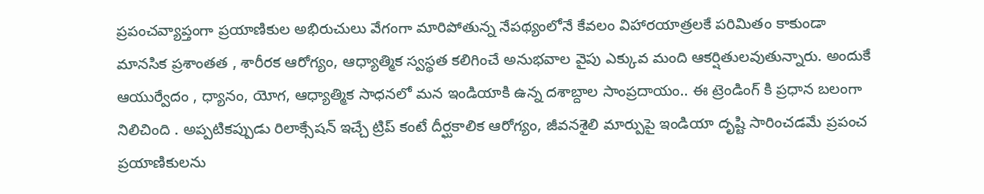ప్రపంచవ్యాప్తంగా ప్రయాణికుల అభిరుచులు వేగంగా మారిపోతున్న నేపథ్యంలోనే కేవలం విహారయాత్రలకే పరిమితం కాకుండా మానసిక ప్రశాంతత , శారీరక ఆరోగ్యం, ఆధ్యాత్మిక స్వస్థత కలిగించే అనుభవాల వైపు ఎక్కువ మంది ఆకర్షితులవుతున్నారు. అందుకే ఆయుర్వేదం , ధ్యానం, యోగ, ఆధ్యాత్మిక సాధనలో మన ఇండియాకి ఉన్న దశాబ్దాల సాంప్రదాయం.. ఈ ట్రెండింగ్ కి ప్రధాన బలంగా నిలిచింది . అప్పటికప్పుడు రిలాక్సేషన్ ఇచ్చే ట్రిప్ కంటే దీర్ఘకాలిక ఆరోగ్యం, జీవనశైలి మార్పుపై ఇండియా దృష్టి సారించడమే ప్రపంచ ప్రయాణికులను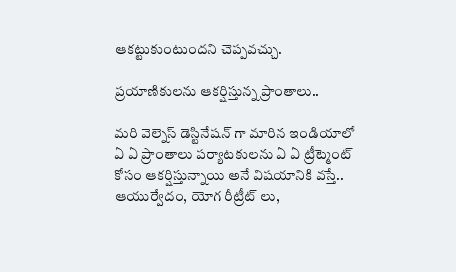ఆకట్టుకుంటుందని చెప్పవచ్చు.

ప్రయాణికులను ఆకర్షిస్తున్న ప్రాంతాలు..

మరి వెల్నెస్ డెస్టినేషన్ గా మారిన ఇండియాలో ఏ ఏ ప్రాంతాలు పర్యాటకులను ఏ ఏ ట్రీట్మెంట్ కోసం ఆకర్షిస్తున్నాయి అనే విషయానికి వస్తే.. ఆయుర్వేదం, యోగ రీట్రీట్ లు,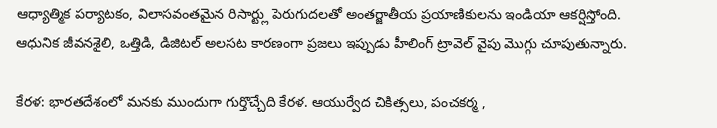ఆధ్యాత్మిక పర్యాటకం, విలాసవంతమైన రిసార్ట్లు పెరుగుదలతో అంతర్జాతీయ ప్రయాణికులను ఇండియా ఆకర్షిస్తోంది. ఆధునిక జీవనశైలి, ఒత్తిడి, డిజిటల్ అలసట కారణంగా ప్రజలు ఇప్పుడు హీలింగ్ ట్రావెల్ వైపు మొగ్గు చూపుతున్నారు.

కేరళ: భారతదేశంలో మనకు ముందుగా గుర్తొచ్చేది కేరళ. ఆయుర్వేద చికిత్సలు, పంచకర్మ ,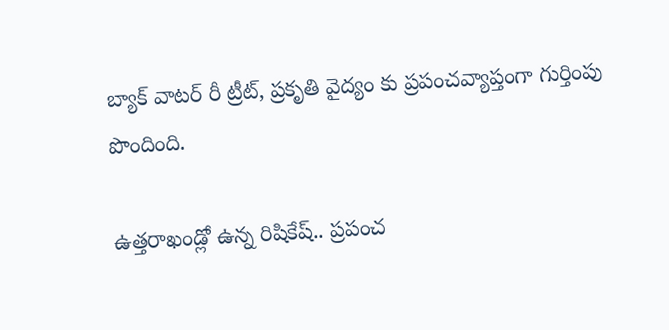బ్యాక్ వాటర్ రీ ట్రీట్, ప్రకృతి వైద్యం కు ప్రపంచవ్యాప్తంగా గుర్తింపు పొందింది.

ఉత్తరాఖండ్లో ఉన్న రిషికేష్.. ప్రపంచ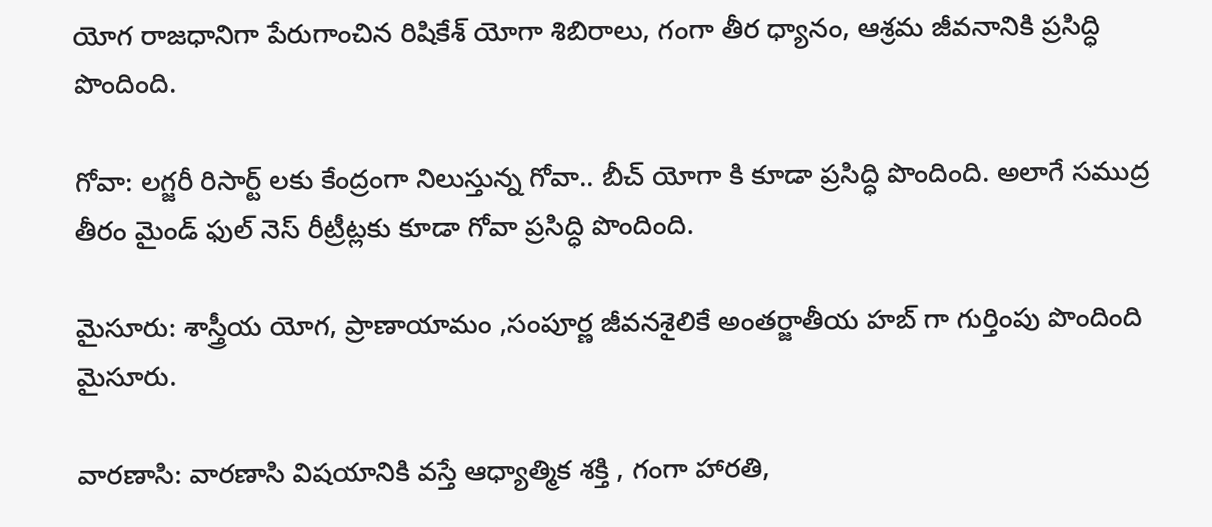యోగ రాజధానిగా పేరుగాంచిన రిషికేశ్ యోగా శిబిరాలు, గంగా తీర ధ్యానం, ఆశ్రమ జీవనానికి ప్రసిద్ధి పొందింది.

గోవా: లగ్జరీ రిసార్ట్ లకు కేంద్రంగా నిలుస్తున్న గోవా.. బీచ్ యోగా కి కూడా ప్రసిద్ధి పొందింది. అలాగే సముద్ర తీరం మైండ్ ఫుల్ నెస్ రీట్రీట్లకు కూడా గోవా ప్రసిద్ధి పొందింది.

మైసూరు: శాస్త్రీయ యోగ, ప్రాణాయామం ,సంపూర్ణ జీవనశైలికే అంతర్జాతీయ హబ్ గా గుర్తింపు పొందింది మైసూరు.

వారణాసి: వారణాసి విషయానికి వస్తే ఆధ్యాత్మిక శక్తి , గంగా హారతి,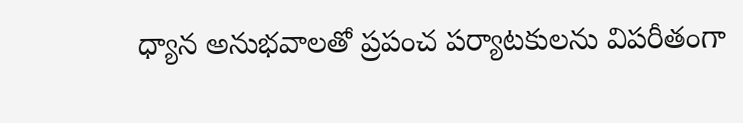ధ్యాన అనుభవాలతో ప్రపంచ పర్యాటకులను విపరీతంగా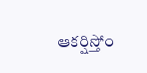ఆకర్షిస్తోం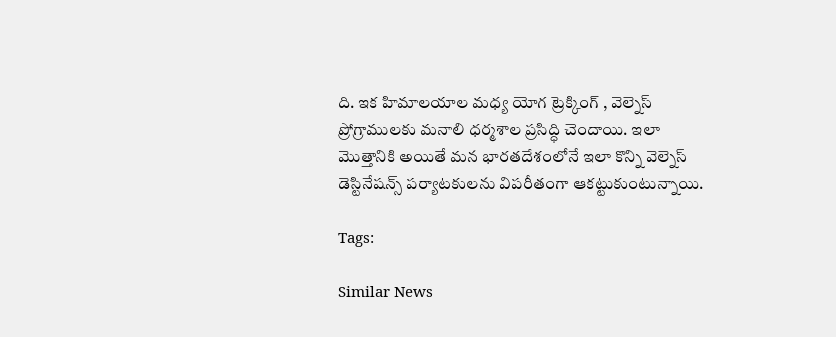ది. ఇక హిమాలయాల మధ్య యోగ ట్రెక్కింగ్ , వెల్నెస్ ప్రోగ్రాములకు మనాలి ధర్మశాల ప్రసిద్ధి చెందాయి. ఇలా మొత్తానికి అయితే మన భారతదేశంలోనే ఇలా కొన్ని వెల్నెస్ డెస్టినేషన్స్ పర్యాటకులను విపరీతంగా ఆకట్టుకుంటున్నాయి.

Tags:

Similar News